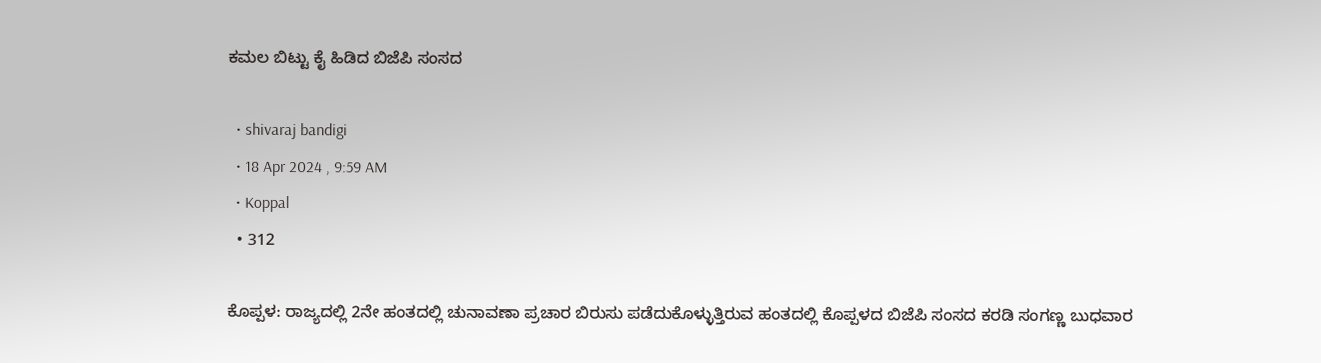ಕಮಲ ಬಿಟ್ಟು ಕೈ ಹಿಡಿದ ಬಿಜೆಪಿ ಸಂಸದ

  • shivaraj bandigi
  • 18 Apr 2024 , 9:59 AM
  • Koppal
  • 312

ಕೊಪ್ಪಳ: ರಾಜ್ಯದಲ್ಲಿ 2ನೇ ಹಂತದಲ್ಲಿ ಚುನಾವಣಾ ಪ್ರಚಾರ ಬಿರುಸು ಪಡೆದುಕೊಳ್ಳುತ್ತಿರುವ ಹಂತದಲ್ಲಿ ಕೊಪ್ಪಳದ ಬಿಜೆಪಿ ಸಂಸದ ಕರಡಿ ಸಂಗಣ್ಣ ಬುಧವಾರ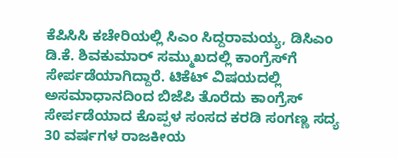ಕೆಪಿಸಿಸಿ ಕಚೇರಿಯಲ್ಲಿ ಸಿಎಂ ಸಿದ್ದರಾಮಯ್ಯ, ಡಿಸಿಎಂ ಡಿ.ಕೆ. ಶಿವಕುಮಾರ್‌ ಸಮ್ಮುಖದಲ್ಲಿ ಕಾಂಗ್ರೆಸ್‌ಗೆ ಸೇರ್ಪಡೆಯಾಗಿದ್ದಾರೆ. ಟಿಕೆಟ್ ವಿಷಯದಲ್ಲಿ ಅಸಮಾಧಾನದಿಂದ ಬಿಜೆಪಿ ತೊರೆದು ಕಾಂಗ್ರೆಸ್ ಸೇರ್ಪಡೆಯಾದ ಕೊಪ್ಪಳ ಸಂಸದ ಕರಡಿ ಸಂಗಣ್ಣ ಸದ್ಯ 30 ವರ್ಷಗಳ ರಾಜಕೀಯ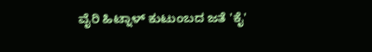ವೈರಿ ಹಿಟ್ನಾಳ್‌ ಕುಟುಂಬದ ಜತೆ 'ಕೈ'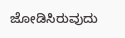ಜೋಡಿಸಿರುವುದು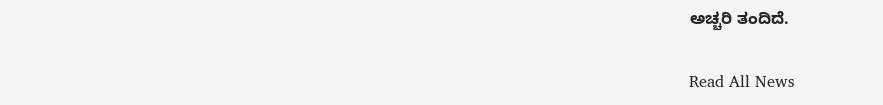ಅಚ್ಚರಿ ತಂದಿದೆ.

Read All News